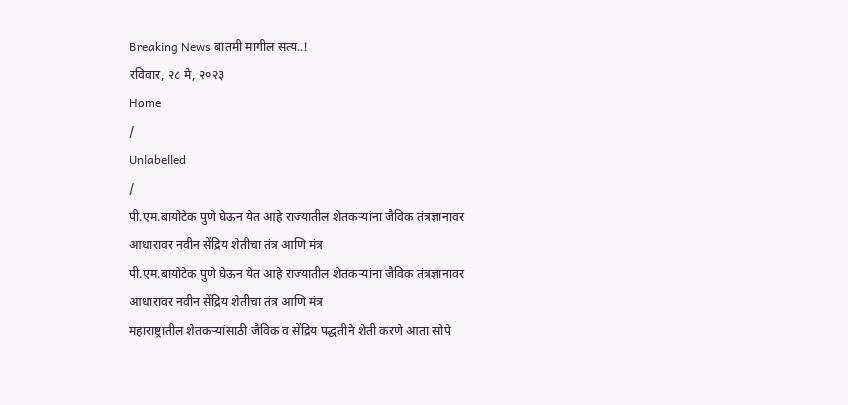Breaking News बातमी मागील सत्य..!
रविवार, २८ मे, २०२३
Home
/
Unlabelled
/
पी.एम.बायोटेक पुणे घेऊन येत आहे राज्यातील शेतकऱ्यांना जैविक तंत्रज्ञानावर आधारावर नवीन सेंद्रिय शेतीचा तंत्र आणि मंत्र
पी.एम.बायोटेक पुणे घेऊन येत आहे राज्यातील शेतकऱ्यांना जैविक तंत्रज्ञानावर आधारावर नवीन सेंद्रिय शेतीचा तंत्र आणि मंत्र
महाराष्ट्रातील शेतकऱ्यांसाठी जैविक व सेंद्रिय पद्धतीने शेती करणे आता सोपे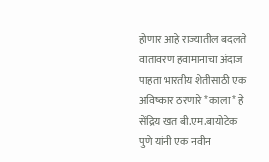होणार आहे राज्यातील बदलते वातावरण हवामानाचा अंदाज पाहता भारतीय शेतीसाठी एक अविष्कार ठरणारे *काला* हे सेंद्रिय खत बी.एम.बायोटेक पुणे यांनी एक नवीन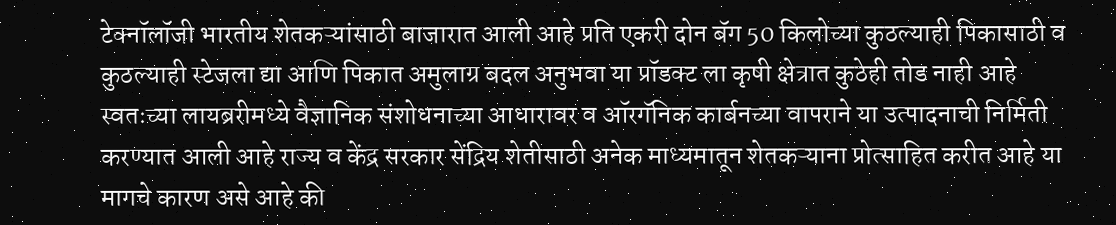टेक्नॉलॉजी भारतीय शेतकऱ्यांसाठी बाजारात आली आहे प्रति एकरी दोन बॅग 50 किलोच्या कुठल्याही पिकासाठी व कुठल्याही स्टेजला द्या आणि पिकात अमुलाग्र बदल अनुभवा या प्रॉडक्ट ला कृषी क्षेत्रात कुठेही तोड नाही आहे स्वतःच्या लायब्ररीमध्ये वैज्ञानिक संशोधनाच्या आधारावर व ऑरगॅनिक कार्बनच्या वापराने या उत्पादनाची निर्मिती करण्यात आली आहे राज्य व केंद्र सरकार सेंद्रिय शेतीसाठी अनेक माध्यमातून शेतकऱ्याना प्रोत्साहित करीत आहे या मागचे कारण असे आहे की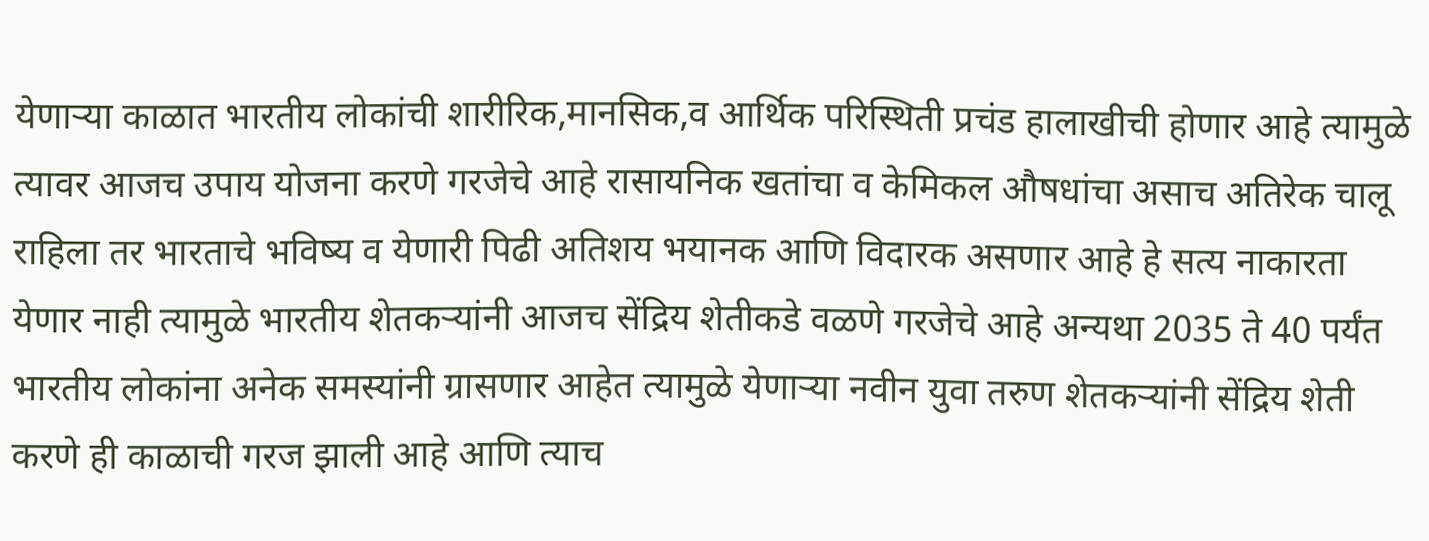येणाऱ्या काळात भारतीय लोकांची शारीरिक,मानसिक,व आर्थिक परिस्थिती प्रचंड हालाखीची होणार आहे त्यामुळे त्यावर आजच उपाय योजना करणे गरजेचे आहे रासायनिक खतांचा व केमिकल औषधांचा असाच अतिरेक चालू राहिला तर भारताचे भविष्य व येणारी पिढी अतिशय भयानक आणि विदारक असणार आहे हे सत्य नाकारता येणार नाही त्यामुळे भारतीय शेतकऱ्यांनी आजच सेंद्रिय शेतीकडे वळणे गरजेचे आहे अन्यथा 2035 ते 40 पर्यंत भारतीय लोकांना अनेक समस्यांनी ग्रासणार आहेत त्यामुळे येणाऱ्या नवीन युवा तरुण शेतकऱ्यांनी सेंद्रिय शेती करणे ही काळाची गरज झाली आहे आणि त्याच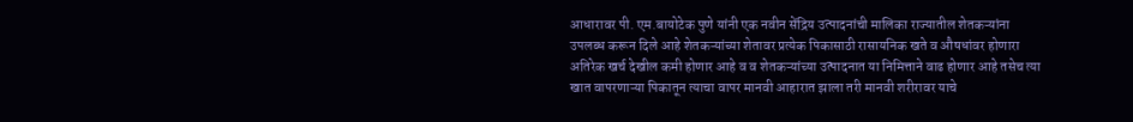आधारावर पी. एम.बायोटेक पुणे यांनी एक नवीन सेंद्रिय उत्पादनांची मालिका राज्यातील शेतकऱ्यांना उपलब्ध करून दिले आहे शेतकऱ्यांच्या शेतावर प्रत्येक पिकासाठी रासायनिक खते व औषधांवर होणारा अतिरेक खर्च देखील कमी होणार आहे व व शेतकऱ्यांच्या उत्पादनात या निमित्ताने वाढ होणार आहे तसेच त्या खात वापरणाऱ्या पिकातून त्याचा वापर मानवी आहारात झाला तरी मानवी शरीरावर याचे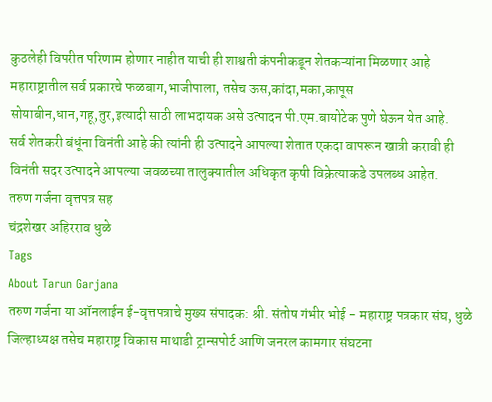कुठलेही विपरीत परिणाम होणार नाहीत याची ही शाश्वती कंपनीकडून शेतकऱ्यांना मिळणार आहे महाराष्ट्रातील सर्व प्रकारचे फळबाग,भाजीपाला, तसेच ऊस,कांदा,मका,कापूस सोयाबीन,धान,गहू,तुर,इत्यादी साठी लाभदायक असे उत्पादन पी.एम.बायोटेक पुणे घेऊन येत आहे.
सर्व शेतकरी बंधूंना विनंती आहे की त्यांनी ही उत्पादने आपल्या शेतात एकदा वापरून खात्री करावी ही विनंती सदर उत्पादने आपल्या जवळच्या तालुक्यातील अधिकृत कृषी विक्रेत्याकडे उपलब्ध आहेत.
तरुण गर्जना वृत्तपत्र सह
चंद्रशेखर अहिरराव धुळे
Tags
About Tarun Garjana
तरुण गर्जना या ऑनलाईन ई-वृत्तपत्राचे मुख्य संपादक: श्री. संतोष गंभीर भोई - महाराष्ट्र पत्रकार संघ, धुळे जिल्हाध्यक्ष तसेच महाराष्ट्र विकास माथाडी ट्रान्सपोर्ट आणि जनरल कामगार संघटना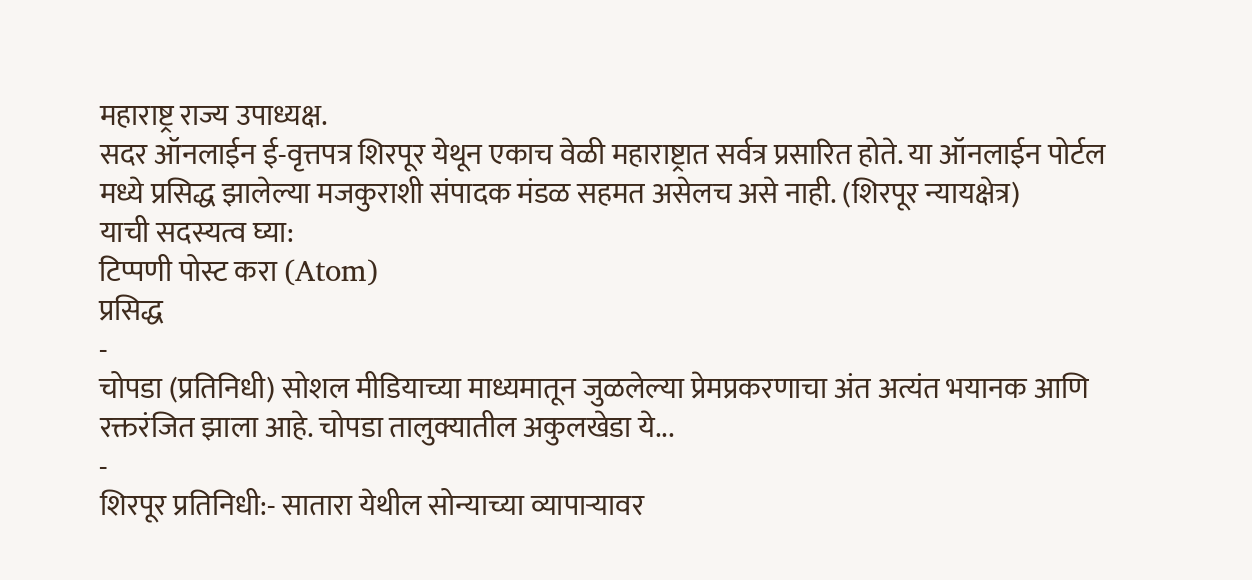महाराष्ट्र राज्य उपाध्यक्ष.
सदर ऑनलाईन ई-वृत्तपत्र शिरपूर येथून एकाच वेळी महाराष्ट्रात सर्वत्र प्रसारित होते. या ऑनलाईन पोर्टल मध्ये प्रसिद्ध झालेल्या मजकुराशी संपादक मंडळ सहमत असेलच असे नाही. (शिरपूर न्यायक्षेत्र)
याची सदस्यत्व घ्या:
टिप्पणी पोस्ट करा (Atom)
प्रसिद्ध
-
चोपडा (प्रतिनिधी) सोशल मीडियाच्या माध्यमातून जुळलेल्या प्रेमप्रकरणाचा अंत अत्यंत भयानक आणि रक्तरंजित झाला आहे. चोपडा तालुक्यातील अकुलखेडा ये...
-
शिरपूर प्रतिनिधी:- सातारा येथील सोन्याच्या व्यापाऱ्यावर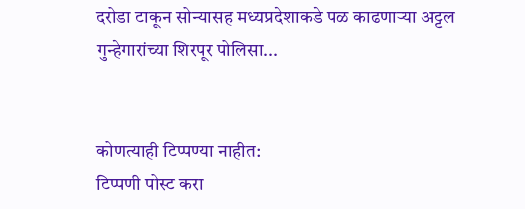दरोडा टाकून सोन्यासह मध्यप्रदेशाकडे पळ काढणाऱ्या अट्टल गुन्हेगारांच्या शिरपूर पोलिसा...


कोणत्याही टिप्पण्या नाहीत:
टिप्पणी पोस्ट करा